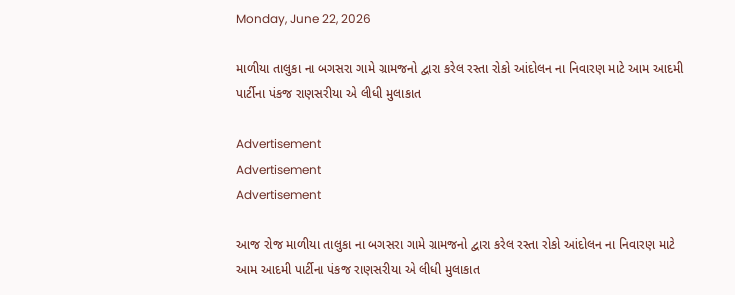Monday, June 22, 2026

માળીયા તાલુકા ના બગસરા ગામે ગ્રામજનો દ્વારા કરેલ રસ્તા રોકો આંદોલન ના નિવારણ માટે આમ આદમી પાર્ટીના પંકજ રાણસરીયા એ લીધી મુલાકાત

Advertisement
Advertisement
Advertisement

આજ રોજ માળીયા તાલુકા ના બગસરા ગામે ગ્રામજનો દ્વારા કરેલ રસ્તા રોકો આંદોલન ના નિવારણ માટે આમ આદમી પાર્ટીના પંકજ રાણસરીયા એ લીધી મુલાકાત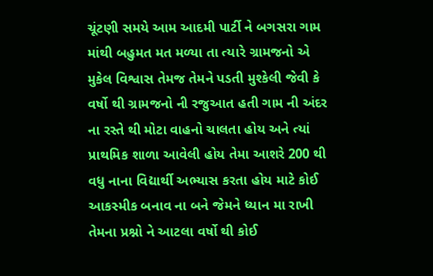ચૂંટણી સમયે આમ આદમી પાર્ટી ને બગસરા ગામ માંથી બહુમત મત મળ્યા તા ત્યારે ગ્રામજનો એ મુકેલ વિશ્વાસ તેમજ તેમને પડતી મુશ્કેલી જેવી કે વર્ષો થી ગ્રામજનો ની રજુઆત હતી ગામ ની અંદર ના રસ્તે થી મોટા વાહનો ચાલતા હોય અને ત્યાં પ્રાથમિક શાળા આવેલી હોય તેમા આશરે 200 થી વધુ નાના વિદ્યાર્થી અભ્યાસ કરતા હોય માટે કોઈ આકસ્મીક બનાવ ના બને જેમને ધ્યાન મા રાખી તેમના પ્રશ્નો ને આટલા વર્ષો થી કોઈ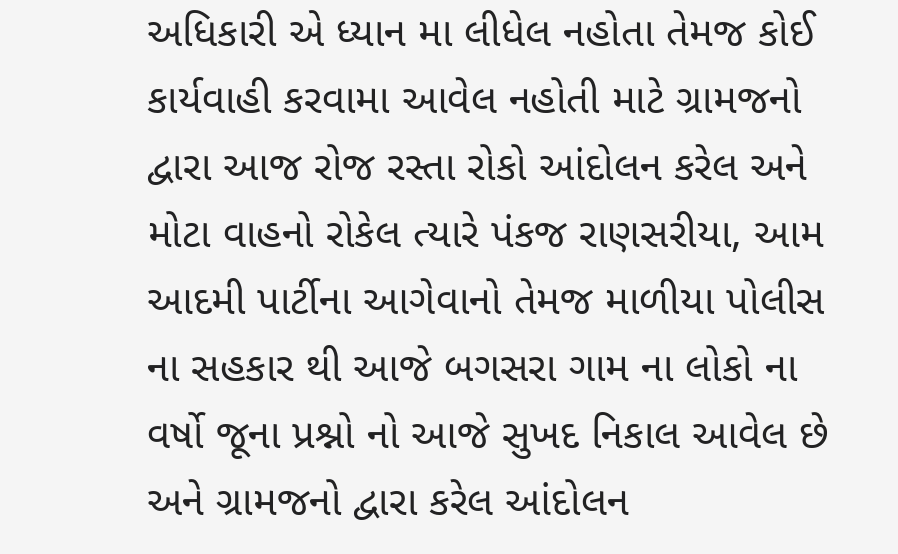અધિકારી એ ધ્યાન મા લીધેલ નહોતા તેમજ કોઈ કાર્યવાહી કરવામા આવેલ નહોતી માટે ગ્રામજનો દ્વારા આજ રોજ રસ્તા રોકો આંદોલન કરેલ અને મોટા વાહનો રોકેલ ત્યારે પંકજ રાણસરીયા, આમ આદમી પાર્ટીના આગેવાનો તેમજ માળીયા પોલીસ ના સહકાર થી આજે બગસરા ગામ ના લોકો ના વર્ષો જૂના પ્રશ્નો નો આજે સુખદ નિકાલ આવેલ છે અને ગ્રામજનો દ્વારા કરેલ આંદોલન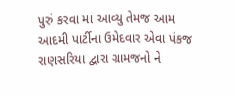પુરું કરવા મા આવ્યુ તેમજ આમ આદમી પાર્ટીના ઉમેદવાર એવા પંકજ રાણસરિયા દ્વારા ગ્રામજનો ને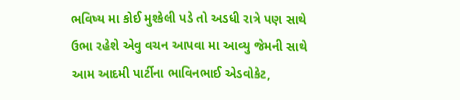ભવિષ્ય મા કોઈ મુશ્કેલી પડે તો અડધી રાત્રે પણ સાથે ઉભા રહેશે એવુ વચન આપવા મા આવ્યુ જેમની સાથે આમ આદમી પાર્ટીના ભાવિનભાઈ એડવોકેટ,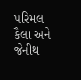પરિમલ કૈલા અને જેનીથ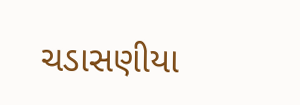ચડાસણીયા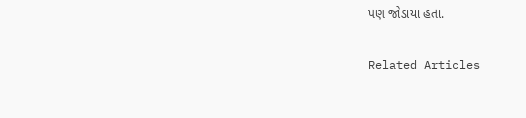પણ જોડાયા હતા.

Related Articles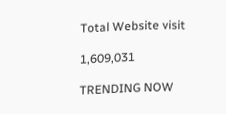Total Website visit

1,609,031

TRENDING NOW